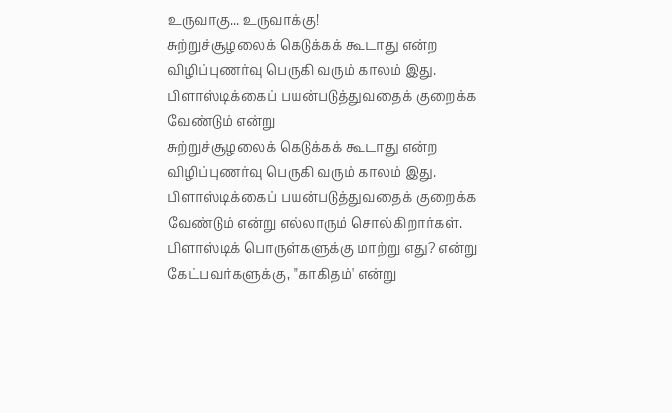உருவாகு... உருவாக்கு!
சுற்றுச்சூழலைக் கெடுக்கக் கூடாது என்ற விழிப்புணர்வு பெருகி வரும் காலம் இது. பிளாஸ்டிக்கைப் பயன்படுத்துவதைக் குறைக்க வேண்டும் என்று
சுற்றுச்சூழலைக் கெடுக்கக் கூடாது என்ற விழிப்புணர்வு பெருகி வரும் காலம் இது. பிளாஸ்டிக்கைப் பயன்படுத்துவதைக் குறைக்க வேண்டும் என்று எல்லாரும் சொல்கிறார்கள். பிளாஸ்டிக் பொருள்களுக்கு மாற்று எது? என்று கேட்பவர்களுக்கு, "காகிதம்' என்று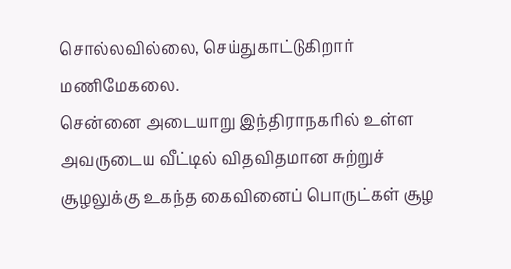சொல்லவில்லை, செய்துகாட்டுகிறார் மணிமேகலை.
சென்னை அடையாறு இந்திராநகரில் உள்ள அவருடைய வீட்டில் விதவிதமான சுற்றுச் சூழலுக்கு உகந்த கைவினைப் பொருட்கள் சூழ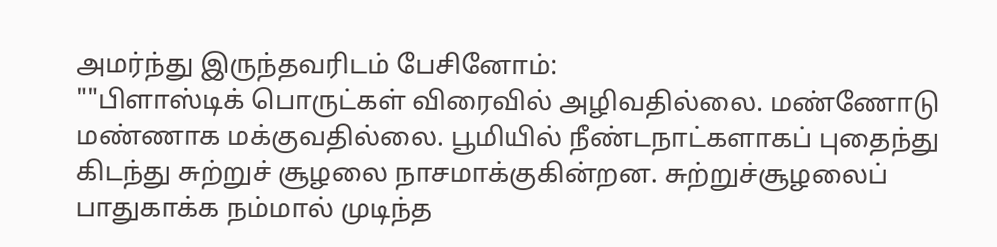அமர்ந்து இருந்தவரிடம் பேசினோம்:
""பிளாஸ்டிக் பொருட்கள் விரைவில் அழிவதில்லை. மண்ணோடு மண்ணாக மக்குவதில்லை. பூமியில் நீண்டநாட்களாகப் புதைந்து கிடந்து சுற்றுச் சூழலை நாசமாக்குகின்றன. சுற்றுச்சூழலைப் பாதுகாக்க நம்மால் முடிந்த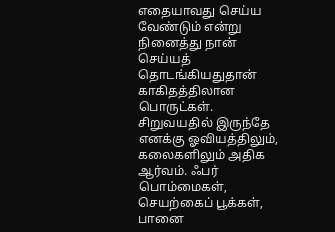எதையாவது செய்ய வேண்டும் என்று நினைத்து நான் செய்யத் தொடங்கியதுதான் காகிதத்திலான பொருட்கள்.
சிறுவயதில் இருந்தே எனக்கு ஓவியத்திலும், கலைகளிலும் அதிக ஆர்வம். ஃபர் பொம்மைகள், செயற்கைப் பூக்கள், பானை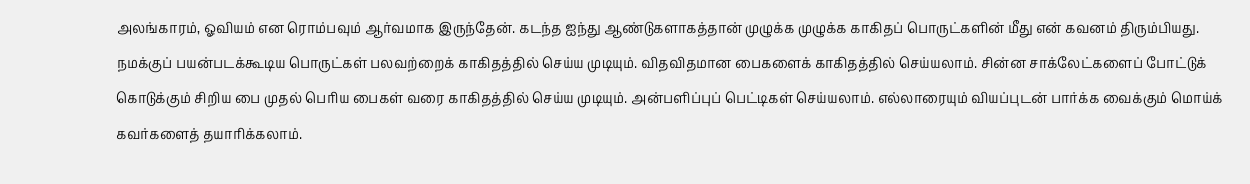அலங்காரம், ஓவியம் என ரொம்பவும் ஆர்வமாக இருந்தேன். கடந்த ஐந்து ஆண்டுகளாகத்தான் முழுக்க முழுக்க காகிதப் பொருட்களின் மீது என் கவனம் திரும்பியது.
நமக்குப் பயன்படக்கூடிய பொருட்கள் பலவற்றைக் காகிதத்தில் செய்ய முடியும். விதவிதமான பைகளைக் காகிதத்தில் செய்யலாம். சின்ன சாக்லேட்களைப் போட்டுக் கொடுக்கும் சிறிய பை முதல் பெரிய பைகள் வரை காகிதத்தில் செய்ய முடியும். அன்பளிப்புப் பெட்டிகள் செய்யலாம். எல்லாரையும் வியப்புடன் பார்க்க வைக்கும் மொய்க் கவர்களைத் தயாரிக்கலாம்.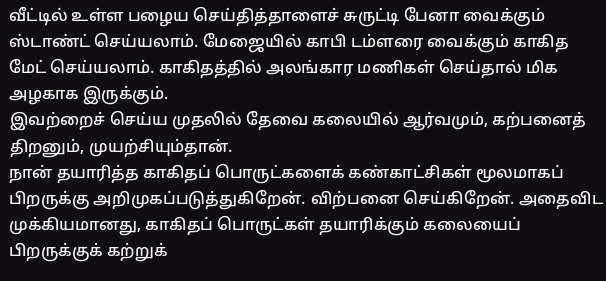வீட்டில் உள்ள பழைய செய்தித்தாளைச் சுருட்டி பேனா வைக்கும் ஸ்டாண்ட் செய்யலாம். மேஜையில் காபி டம்ளரை வைக்கும் காகித மேட் செய்யலாம். காகிதத்தில் அலங்கார மணிகள் செய்தால் மிக அழகாக இருக்கும்.
இவற்றைச் செய்ய முதலில் தேவை கலையில் ஆர்வமும், கற்பனைத் திறனும், முயற்சியும்தான்.
நான் தயாரித்த காகிதப் பொருட்களைக் கண்காட்சிகள் மூலமாகப் பிறருக்கு அறிமுகப்படுத்துகிறேன். விற்பனை செய்கிறேன். அதைவிட முக்கியமானது, காகிதப் பொருட்கள் தயாரிக்கும் கலையைப் பிறருக்குக் கற்றுக்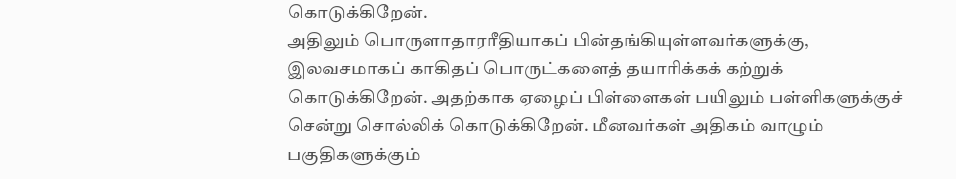கொடுக்கிறேன்.
அதிலும் பொருளாதாரரீதியாகப் பின்தங்கியுள்ளவர்களுக்கு, இலவசமாகப் காகிதப் பொருட்களைத் தயாரிக்கக் கற்றுக் கொடுக்கிறேன். அதற்காக ஏழைப் பிள்ளைகள் பயிலும் பள்ளிகளுக்குச் சென்று சொல்லிக் கொடுக்கிறேன். மீனவர்கள் அதிகம் வாழும் பகுதிகளுக்கும்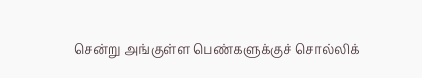சென்று அங்குள்ள பெண்களுக்குச் சொல்லிக்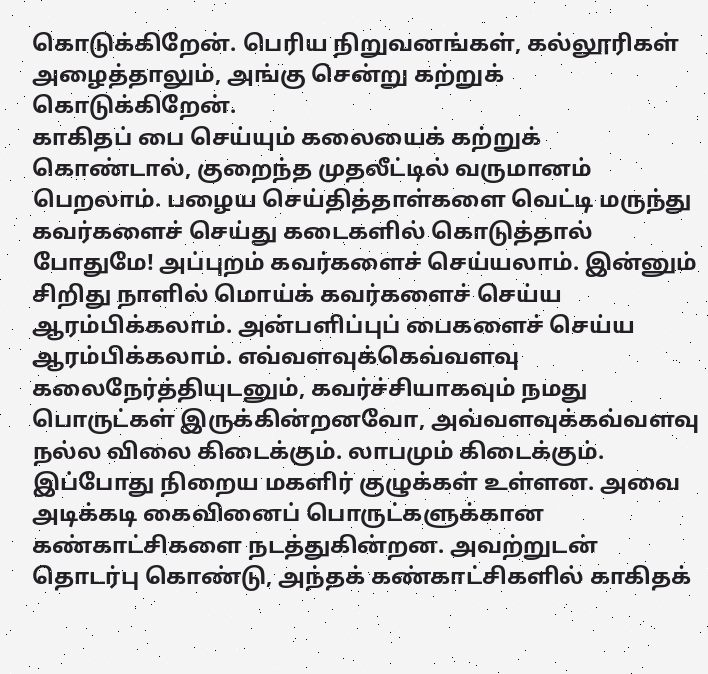கொடுக்கிறேன். பெரிய நிறுவனங்கள், கல்லூரிகள் அழைத்தாலும், அங்கு சென்று கற்றுக் கொடுக்கிறேன்.
காகிதப் பை செய்யும் கலையைக் கற்றுக் கொண்டால், குறைந்த முதலீட்டில் வருமானம் பெறலாம். பழைய செய்தித்தாள்களை வெட்டி மருந்து கவர்களைச் செய்து கடைகளில் கொடுத்தால் போதுமே! அப்புறம் கவர்களைச் செய்யலாம். இன்னும் சிறிது நாளில் மொய்க் கவர்களைச் செய்ய ஆரம்பிக்கலாம். அன்பளிப்புப் பைகளைச் செய்ய ஆரம்பிக்கலாம். எவ்வளவுக்கெவ்வளவு கலைநேர்த்தியுடனும், கவர்ச்சியாகவும் நமது பொருட்கள் இருக்கின்றனவோ, அவ்வளவுக்கவ்வளவு நல்ல விலை கிடைக்கும். லாபமும் கிடைக்கும்.
இப்போது நிறைய மகளிர் குழுக்கள் உள்ளன. அவை அடிக்கடி கைவினைப் பொருட்களுக்கான கண்காட்சிகளை நடத்துகின்றன. அவற்றுடன் தொடர்பு கொண்டு, அந்தக் கண்காட்சிகளில் காகிதக்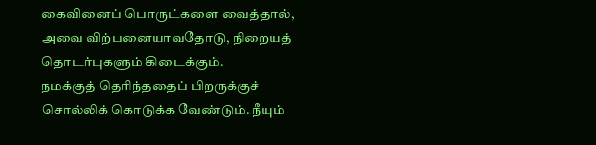கைவினைப் பொருட்களை வைத்தால், அவை விற்பனையாவதோடு, நிறையத் தொடர்புகளும் கிடைக்கும்.
நமக்குத் தெரிந்ததைப் பிறருக்குச் சொல்லிக் கொடுக்க வேண்டும். நீயும்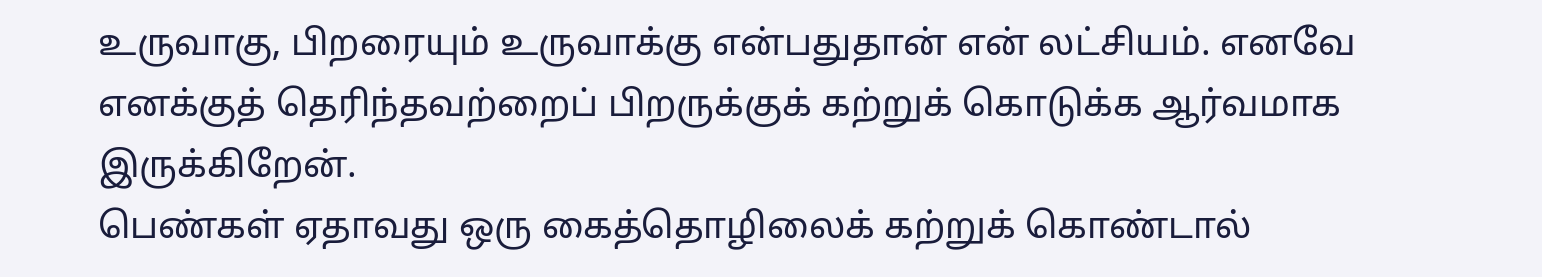உருவாகு, பிறரையும் உருவாக்கு என்பதுதான் என் லட்சியம். எனவே எனக்குத் தெரிந்தவற்றைப் பிறருக்குக் கற்றுக் கொடுக்க ஆர்வமாக இருக்கிறேன்.
பெண்கள் ஏதாவது ஒரு கைத்தொழிலைக் கற்றுக் கொண்டால்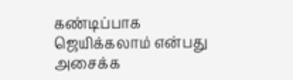கண்டிப்பாக ஜெயிக்கலாம் என்பது அசைக்க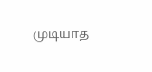முடியாத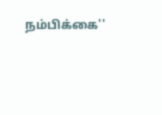நம்பிக்கை''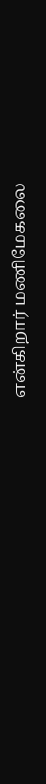என்கிறார் மணிமேகலை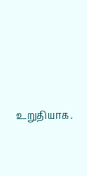உறுதியாக.